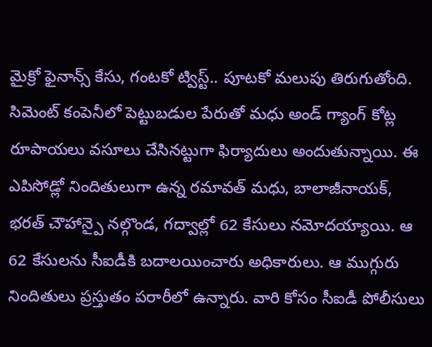మైక్రో ఫైనాన్స్ కేసు, గంటకో ట్విస్ట్.. పూటకో మలుపు తిరుగుతోంది. సిమెంట్ కంపెనీలో పెట్టుబడుల పేరుతో మధు అండ్ గ్యాంగ్ కోట్ల రూపాయలు వసూలు చేసినట్టుగా ఫిర్యాదులు అందుతున్నాయి. ఈ ఎపిసోడ్లో నిందితులుగా ఉన్న రమావత్ మధు, బాలాజీనాయక్, భరత్ చౌహాన్పై నల్గొండ, గద్వాల్లో 62 కేసులు నమోదయ్యాయి. ఆ 62 కేసులను సీఐడీకి బదాలయించారు అధికారులు. ఆ ముగ్గురు నిందితులు ప్రస్తుతం పరారీలో ఉన్నారు. వారి కోసం సీఐడీ పోలీసులు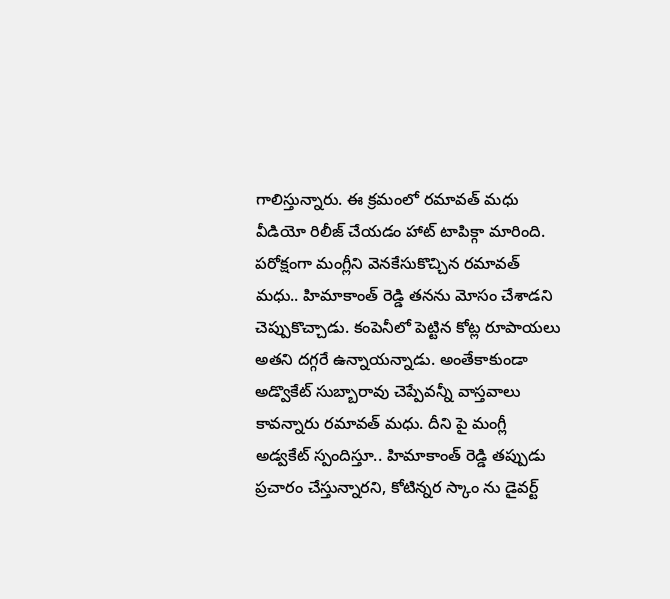గాలిస్తున్నారు. ఈ క్రమంలో రమావత్ మధు వీడియో రిలీజ్ చేయడం హాట్ టాపిక్గా మారింది.
పరోక్షంగా మంగ్లీని వెనకేసుకొచ్చిన రమావత్ మధు.. హిమాకాంత్ రెడ్డి తనను మోసం చేశాడని చెప్పుకొచ్చాడు. కంపెనీలో పెట్టిన కోట్ల రూపాయలు అతని దగ్గరే ఉన్నాయన్నాడు. అంతేకాకుండా అడ్వొకేట్ సుబ్బారావు చెప్పేవన్నీ వాస్తవాలు కావన్నారు రమావత్ మధు. దీని పై మంగ్లీ అడ్వకేట్ స్పందిస్తూ.. హిమాకాంత్ రెడ్డి తప్పుడు ప్రచారం చేస్తున్నారని, కోటిన్నర స్కాం ను డైవర్ట్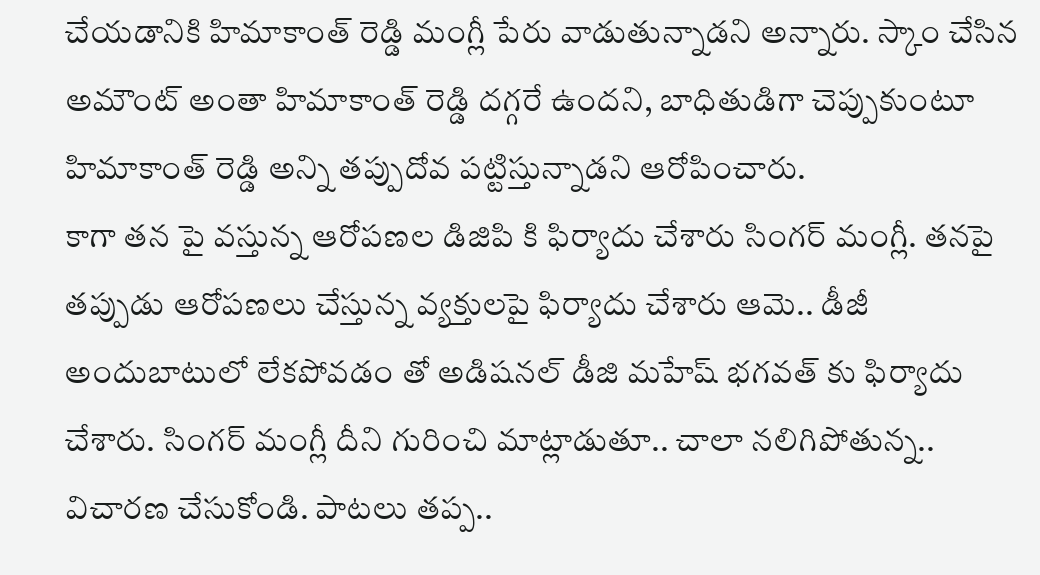చేయడానికి హిమాకాంత్ రెడ్డి మంగ్లీ పేరు వాడుతున్నాడని అన్నారు. స్కాం చేసిన అమౌంట్ అంతా హిమాకాంత్ రెడ్డి దగ్గరే ఉందని, బాధితుడిగా చెప్పుకుంటూ హిమాకాంత్ రెడ్డి అన్ని తప్పుదోవ పట్టిస్తున్నాడని ఆరోపించారు.
కాగా తన పై వస్తున్న ఆరోపణల డిజిపి కి ఫిర్యాదు చేశారు సింగర్ మంగ్లీ. తనపై తప్పుడు ఆరోపణలు చేస్తున్న వ్యక్తులపై ఫిర్యాదు చేశారు ఆమె.. డీజీ అందుబాటులో లేకపోవడం తో అడిషనల్ డీజి మహేష్ భగవత్ కు ఫిర్యాదు చేశారు. సింగర్ మంగ్లీ దీని గురించి మాట్లాడుతూ.. చాలా నలిగిపోతున్న.. విచారణ చేసుకోండి. పాటలు తప్ప..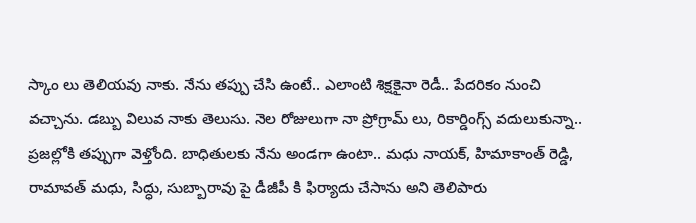స్కాం లు తెలియవు నాకు. నేను తప్పు చేసి ఉంటే.. ఎలాంటి శిక్షకైనా రెడీ.. పేదరికం నుంచి వచ్చాను. డబ్బు విలువ నాకు తెలుసు. నెల రోజులుగా నా ప్రోగ్రామ్ లు, రికార్డింగ్స్ వదులుకున్నా.. ప్రజల్లోకి తప్పుగా వెళ్తోంది. బాధితులకు నేను అండగా ఉంటా.. మధు నాయక్, హిమాకాంత్ రెడ్డి, రామావత్ మధు, సిద్ధు, సుబ్బారావు పై డీజీపీ కి ఫిర్యాదు చేసాను అని తెలిపారు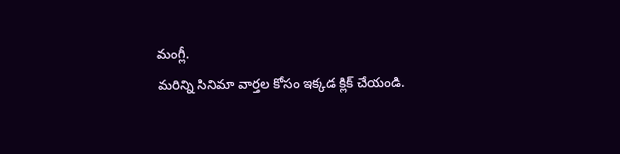మంగ్లీ.
మరిన్ని సినిమా వార్తల కోసం ఇక్కడ క్లిక్ చేయండి.